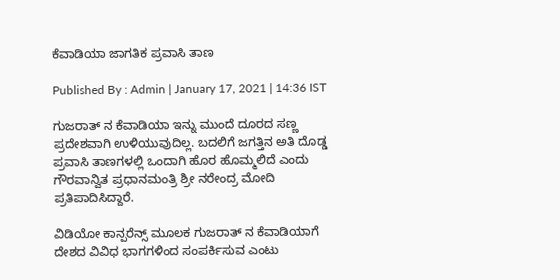ಕೆವಾಡಿಯಾ ಜಾಗತಿಕ ಪ್ರವಾಸಿ ತಾಣ

Published By : Admin | January 17, 2021 | 14:36 IST

ಗುಜರಾತ್ ನ ಕೆವಾಡಿಯಾ ಇನ್ನು ಮುಂದೆ ದೂರದ ಸಣ್ಣ ಪ್ರದೇಶವಾಗಿ ಉಳಿಯುವುದಿಲ್ಲ. ಬದಲಿಗೆ ಜಗತ್ತಿನ ಅತಿ ದೊಡ್ಡ ಪ್ರವಾಸಿ ತಾಣಗಳಲ್ಲಿ ಒಂದಾಗಿ ಹೊರ ಹೊಮ್ಮಲಿದೆ ಎಂದು ಗೌರವಾನ್ವಿತ ಪ್ರಧಾನಮಂತ್ರಿ ಶ್ರೀ ನರೇಂದ್ರ ಮೋದಿ ಪ್ರತಿಪಾದಿಸಿದ್ದಾರೆ.

ವಿಡಿಯೋ ಕಾನ್ಪರೆನ್ಸ್ ಮೂಲಕ ಗುಜರಾತ್ ನ ಕೆವಾಡಿಯಾಗೆ ದೇಶದ ವಿವಿಧ ಭಾಗಗಳಿಂದ ಸಂಪರ್ಕಿಸುವ ಎಂಟು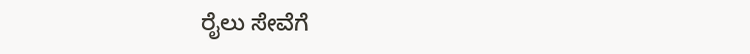ರೈಲು ಸೇವೆಗೆ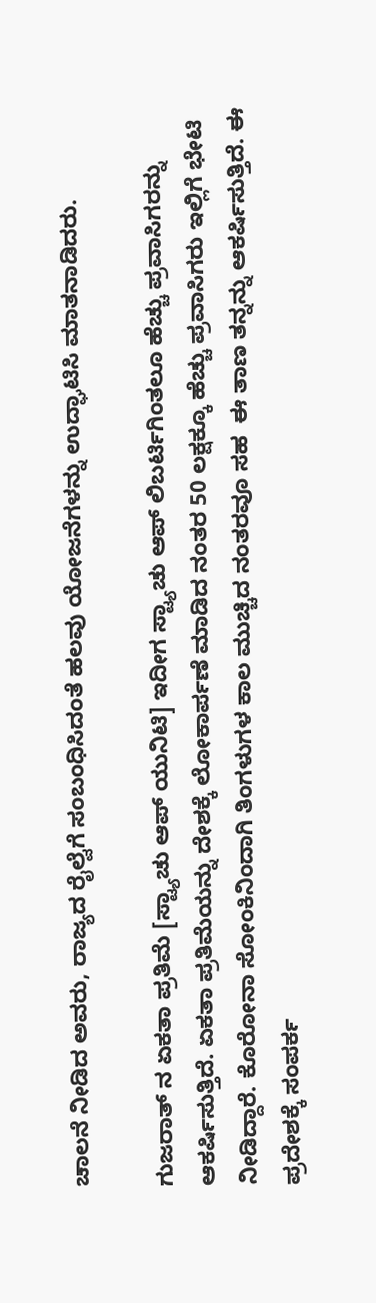ಚಾಲನೆ ನೀಡಿದ ಅವರು, ರಾಜ್ಯದ ರೈಲ್ವೆಗೆ ಸಂಬಂಧಿಸಿದಂತೆ ಹಲವು ಯೋಜನೆಗಳನ್ನು ಉದ್ಘಾಟಿಸಿ ಮಾತನಾಡಿದರು.

ಗುಜರಾತ್ ನ ಏಕತಾ ಪ್ರತಿಮೆ [ಸ್ಟ್ಯಾಚು ಆಪ್ ಯುನಿಟಿ] ಇದೀಗ ಸ್ಟ್ಯಾಚು ಆಪ್ ಲಿಬರ್ಟಿಗಿಂತಲೂ ಹೆಚ್ಚು ಪ್ರವಾಸಿಗರನ್ನು ಆಕರ್ಷಿಸುತ್ತಿದೆ. ಏಕತಾ ಪ್ರತಿಮೆಯನ್ನು ದೇಶಕ್ಕೆ ಲೋಕಾರ್ಪಣೆ ಮಾಡಿದ ನಂತರ 50 ಲಕ್ಷಕ್ಕೂ ಹೆಚ್ಚು ಪ್ರವಾಸಿಗರು ಇಲ್ಲಿಗೆ ಭೇಟಿ ನೀಡಿದ್ದಾರೆ. ಕೊರೋನಾ ಸೋಂಕಿನಿಂದಾಗಿ ತಿಂಗಳುಗಳ ಕಾಲ ಮುಚ್ಚಿದ ನಂತರವೂ ಸಹ  ಈ ತಾಣ ತನ್ನನ್ನು ಆಕರ್ಷಿಸುತ್ತಿದೆ. ಈ ಪ್ರದೇಶಕ್ಕೆ ಸಂಪರ್ಕ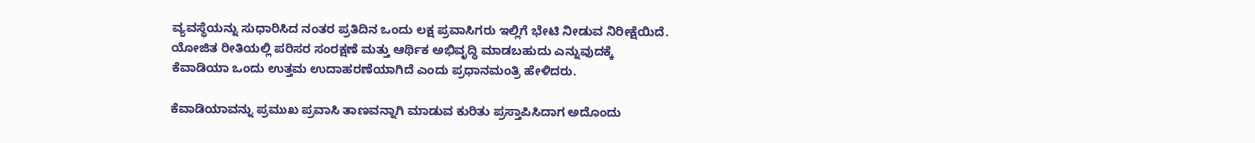ವ್ಯವಸ್ಥೆಯನ್ನು ಸುಧಾರಿಸಿದ ನಂತರ ಪ್ರತಿದಿನ ಒಂದು ಲಕ್ಷ ಪ್ರವಾಸಿಗರು ಇಲ್ಲಿಗೆ ಭೇಟಿ ನೀಡುವ ನಿರೀಕ್ಷೆಯಿದೆ. ಯೋಜಿತ ರೀತಿಯಲ್ಲಿ ಪರಿಸರ ಸಂರಕ್ಷಣೆ ಮತ್ತು ಆರ್ಥಿಕ ಅಭಿವೃದ್ಧಿ ಮಾಡಬಹುದು ಎನ್ನುವುದಕ್ಕೆ ಕೆವಾಡಿಯಾ ಒಂದು ಉತ್ತಮ ಉದಾಹರಣೆಯಾಗಿದೆ ಎಂದು ಪ್ರಧಾನಮಂತ್ರಿ ಹೇಳಿದರು.

ಕೆವಾಡಿಯಾವನ್ನು ಪ್ರಮುಖ ಪ್ರವಾಸಿ ತಾಣವನ್ನಾಗಿ ಮಾಡುವ ಕುರಿತು ಪ್ರಸ್ತಾಪಿಸಿದಾಗ ಅದೊಂದು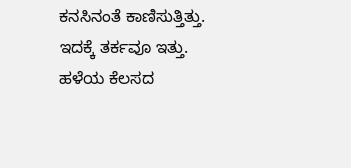ಕನಸಿನಂತೆ ಕಾಣಿಸುತ್ತಿತ್ತು.  ಇದಕ್ಕೆ ತರ್ಕವೂ ಇತ್ತು. ಹಳೆಯ ಕೆಲಸದ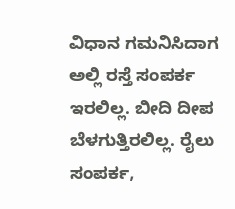ವಿಧಾನ ಗಮನಿಸಿದಾಗ ಅಲ್ಲಿ ರಸ್ತೆ ಸಂಪರ್ಕ ಇರಲಿಲ್ಲ. ಬೀದಿ ದೀಪ ಬೆಳಗುತ್ತಿರಲಿಲ್ಲ. ರೈಲು ಸಂಪರ್ಕ,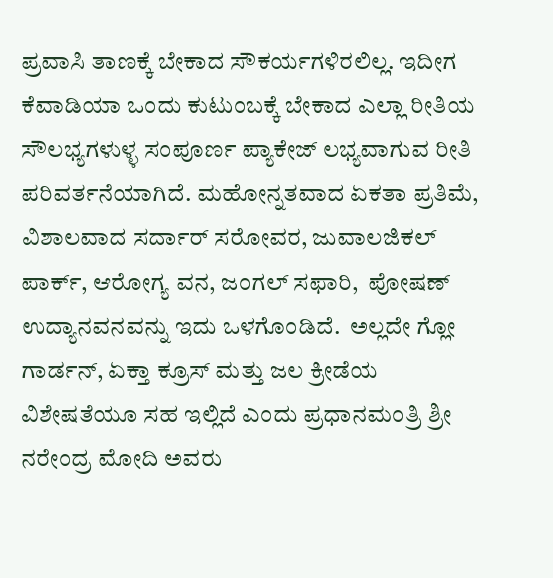ಪ್ರವಾಸಿ ತಾಣಕ್ಕೆ ಬೇಕಾದ ಸೌಕರ್ಯಗಳಿರಲಿಲ್ಲ. ಇದೀಗ ಕೆವಾಡಿಯಾ ಒಂದು ಕುಟುಂಬಕ್ಕೆ ಬೇಕಾದ ಎಲ್ಲಾ ರೀತಿಯ ಸೌಲಭ್ಯಗಳುಳ್ಳ ಸಂಪೂರ್ಣ ಪ್ಯಾಕೇಜ್ ಲಭ್ಯವಾಗುವ ರೀತಿ ಪರಿವರ್ತನೆಯಾಗಿದೆ. ಮಹೋನ್ನತವಾದ ಏಕತಾ ಪ್ರತಿಮೆ, ವಿಶಾಲವಾದ ಸರ್ದಾರ್ ಸರೋವರ, ಜುವಾಲಜಿಕಲ್ ಪಾರ್ಕ್, ಆರೋಗ್ಯ ವನ, ಜಂಗಲ್ ಸಫಾರಿ,  ಪೋಷಣ್ ಉದ್ಯಾನವನವನ್ನು ಇದು ಒಳಗೊಂಡಿದೆ.  ಅಲ್ಲದೇ ಗ್ಲೋ ಗಾರ್ಡನ್, ಏಕ್ತಾ ಕ್ರೂಸ್ ಮತ್ತು ಜಲ ಕ್ರೀಡೆಯ ವಿಶೇಷತೆಯೂ ಸಹ ಇಲ್ಲಿದೆ ಎಂದು ಪ್ರಧಾನಮಂತ್ರಿ ಶ್ರೀ ನರೇಂದ್ರ ಮೋದಿ ಅವರು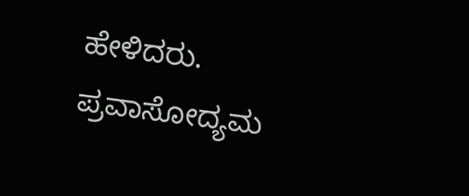ಹೇಳಿದರು.
ಪ್ರವಾಸೋದ್ಯಮ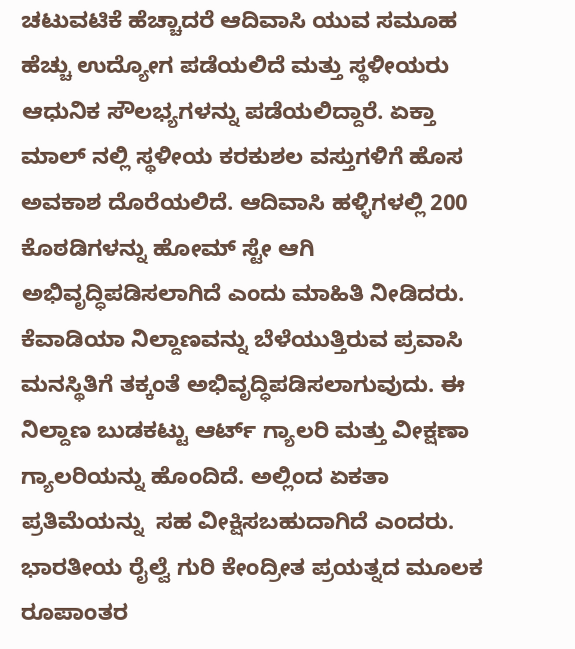ಚಟುವಟಿಕೆ ಹೆಚ್ಚಾದರೆ ಆದಿವಾಸಿ ಯುವ ಸಮೂಹ ಹೆಚ್ಚು ಉದ್ಯೋಗ ಪಡೆಯಲಿದೆ ಮತ್ತು ಸ್ಥಳೀಯರು ಆಧುನಿಕ ಸೌಲಭ್ಯಗಳನ್ನು ಪಡೆಯಲಿದ್ದಾರೆ. ಏಕ್ತಾ ಮಾಲ್ ನಲ್ಲಿ ಸ್ಥಳೀಯ ಕರಕುಶಲ ವಸ್ತುಗಳಿಗೆ ಹೊಸ ಅವಕಾಶ ದೊರೆಯಲಿದೆ. ಆದಿವಾಸಿ ಹಳ್ಳಿಗಳಲ್ಲಿ 200 ಕೊಠಡಿಗಳನ್ನು ಹೋಮ್ ಸ್ಟೇ ಆಗಿ ಅಭಿವೃದ್ಧಿಪಡಿಸಲಾಗಿದೆ ಎಂದು ಮಾಹಿತಿ ನೀಡಿದರು.
ಕೆವಾಡಿಯಾ ನಿಲ್ದಾಣವನ್ನು ಬೆಳೆಯುತ್ತಿರುವ ಪ್ರವಾಸಿ ಮನಸ್ಥಿತಿಗೆ ತಕ್ಕಂತೆ ಅಭಿವೃದ್ಧಿಪಡಿಸಲಾಗುವುದು. ಈ ನಿಲ್ದಾಣ ಬುಡಕಟ್ಟು ಆರ್ಟ್ ಗ್ಯಾಲರಿ ಮತ್ತು ವೀಕ್ಷಣಾ ಗ್ಯಾಲರಿಯನ್ನು ಹೊಂದಿದೆ. ಅಲ್ಲಿಂದ ಏಕತಾ ಪ್ರತಿಮೆಯನ್ನು  ಸಹ ವೀಕ್ಷಿಸಬಹುದಾಗಿದೆ ಎಂದರು.
ಭಾರತೀಯ ರೈಲ್ವೆ ಗುರಿ ಕೇಂದ್ರೀತ ಪ್ರಯತ್ನದ ಮೂಲಕ ರೂಪಾಂತರ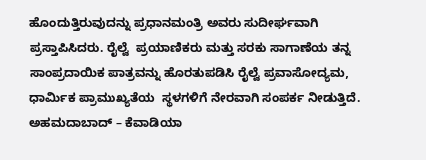ಹೊಂದುತ್ತಿರುವುದನ್ನು ಪ್ರಧಾನಮಂತ್ರಿ ಅವರು ಸುದೀರ್ಘವಾಗಿ ಪ್ರಸ್ತಾಪಿಸಿದರು. ರೈಲ್ವೆ  ಪ್ರಯಾಣಿಕರು ಮತ್ತು ಸರಕು ಸಾಗಾಣೆಯ ತನ್ನ ಸಾಂಪ್ರದಾಯಿಕ ಪಾತ್ರವನ್ನು ಹೊರತುಪಡಿಸಿ ರೈಲ್ವೆ ಪ್ರವಾಸೋದ್ಯಮ, ಧಾರ್ಮಿಕ ಪ್ರಾಮುಖ್ಯತೆಯ  ಸ್ಥಳಗಳಿಗೆ ನೇರವಾಗಿ ಸಂಪರ್ಕ ನೀಡುತ್ತಿದೆ. ಅಹಮದಾಬಾದ್ – ಕೆವಾಡಿಯಾ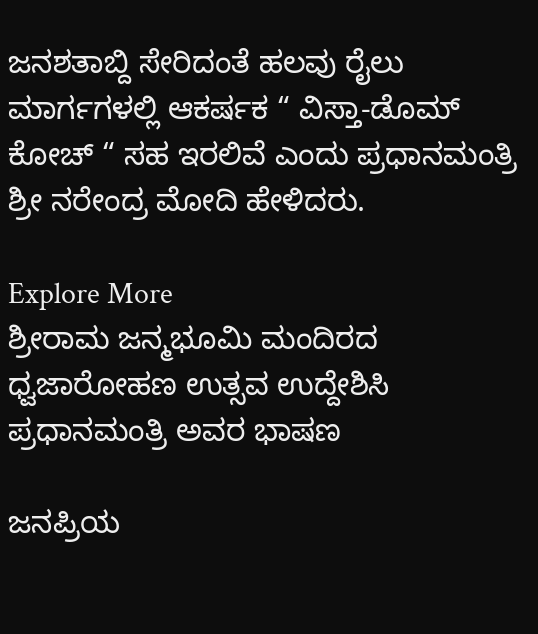ಜನಶತಾಬ್ದಿ ಸೇರಿದಂತೆ ಹಲವು ರೈಲು ಮಾರ್ಗಗಳಲ್ಲಿ ಆಕರ್ಷಕ “ ವಿಸ್ತಾ-ಡೊಮ್ ಕೋಚ್ “ ಸಹ ಇರಲಿವೆ ಎಂದು ಪ್ರಧಾನಮಂತ್ರಿ ಶ್ರೀ ನರೇಂದ್ರ ಮೋದಿ ಹೇಳಿದರು.

Explore More
ಶ್ರೀರಾಮ ಜನ್ಮಭೂಮಿ ಮಂದಿರದ ಧ್ವಜಾರೋಹಣ ಉತ್ಸವ ಉದ್ದೇಶಿಸಿ ಪ್ರಧಾನಮಂತ್ರಿ ಅವರ ಭಾಷಣ

ಜನಪ್ರಿಯ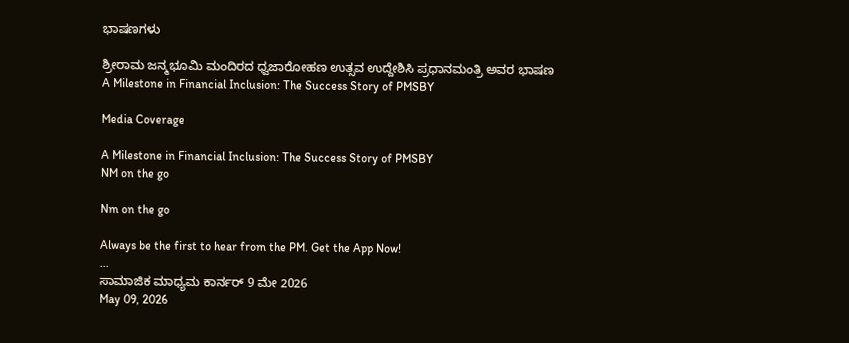ಭಾಷಣಗಳು

ಶ್ರೀರಾಮ ಜನ್ಮಭೂಮಿ ಮಂದಿರದ ಧ್ವಜಾರೋಹಣ ಉತ್ಸವ ಉದ್ದೇಶಿಸಿ ಪ್ರಧಾನಮಂತ್ರಿ ಅವರ ಭಾಷಣ
A Milestone in Financial Inclusion: The Success Story of PMSBY

Media Coverage

A Milestone in Financial Inclusion: The Success Story of PMSBY
NM on the go

Nm on the go

Always be the first to hear from the PM. Get the App Now!
...
ಸಾಮಾಜಿಕ ಮಾಧ್ಯಮ ಕಾರ್ನರ್ 9 ಮೇ 2026
May 09, 2026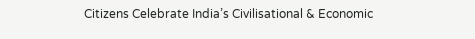Citizens Celebrate India’s Civilisational & Economic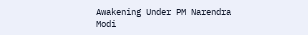Awakening Under PM Narendra Modi